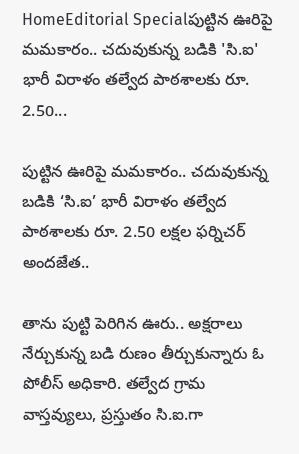HomeEditorial Specialపుట్టిన ఊరిపై మమకారం.. చదువుకున్న బడికి 'సి.ఐ' భారీ విరాళం తల్వేద పాఠశాలకు రూ. 2.50...

పుట్టిన ఊరిపై మమకారం.. చదువుకున్న బడికి ‘సి.ఐ’ భారీ విరాళం తల్వేద పాఠశాలకు రూ. 2.50 లక్షల ఫర్నిచర్ అందజేత..

తాను పుట్టి పెరిగిన ఊరు.. అక్షరాలు నేర్చుకున్న బడి రుణం తీర్చుకున్నారు ఓ పోలీస్ అధికారి. తల్వేద గ్రామ వాస్తవ్యులు, ప్రస్తుతం సి.ఐ.గా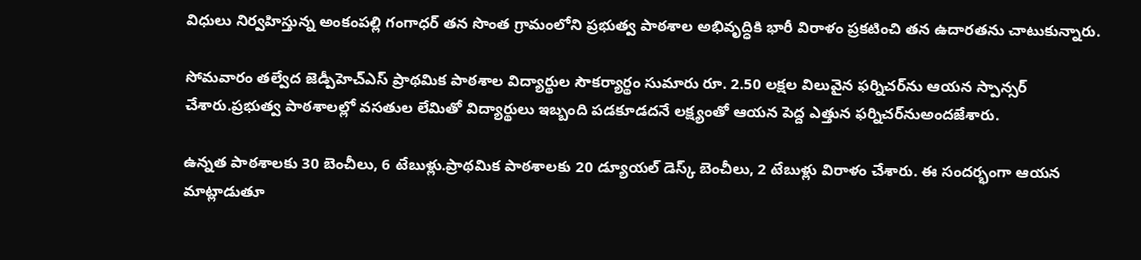విధులు నిర్వహిస్తున్న అంకంపల్లి గంగాధర్ తన సొంత గ్రామంలోని ప్రభుత్వ పాఠశాల అభివృద్ధికి భారీ విరాళం ప్రకటించి తన ఉదారతను చాటుకున్నారు.

సోమవారం తల్వేద జెడ్పీహెచ్ఎస్ ప్రాథమిక పాఠశాల విద్యార్థుల సౌకర్యార్థం సుమారు రూ. 2.50 లక్షల విలువైన ఫర్నిచర్‌ను ఆయన స్పాన్సర్ చేశారు.ప్రభుత్వ పాఠశాలల్లో వసతుల లేమితో విద్యార్థులు ఇబ్బంది పడకూడదనే లక్ష్యంతో ఆయన పెద్ద ఎత్తున ఫర్నిచర్‌నుఅందజేశారు.

ఉన్నత పాఠశాలకు 30 బెంచీలు, 6 టేబుళ్లు.ప్రాథమిక పాఠశాలకు 20 డ్యూయల్ డెస్క్ బెంచీలు, 2 టేబుళ్లు విరాళం చేశారు. ఈ సందర్భంగా ఆయన మాట్లాడుతూ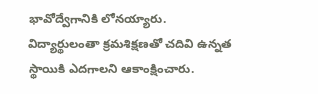భావోద్వేగానికి లోనయ్యారు. విద్యార్థులంతా క్రమశిక్షణతో చదివి ఉన్నత స్థాయికి ఎదగాలని ఆకాంక్షించారు.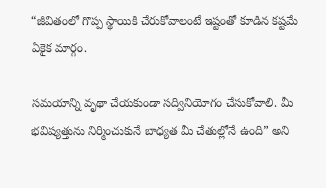“జీవితంలో గొప్ప స్థాయికి చేరుకోవాలంటే ఇష్టంతో కూడిన కష్టమే ఏకైక మార్గం.

సమయాన్ని వృథా చేయకుండా సద్వినియోగం చేసుకోవాలి. మీ భవిష్యత్తును నిర్మించుకునే బాధ్యత మీ చేతుల్లోనే ఉంది” అని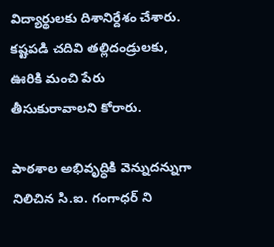విద్యార్థులకు దిశానిర్దేశం చేశారు. కష్టపడి చదివి తల్లిదండ్రులకు, ఊరికి మంచి పేరు తీసుకురావాలని కోరారు.

పాఠశాల అభివృద్ధికి వెన్నుదన్నుగా నిలిచిన సి.ఐ. గంగాధర్ ని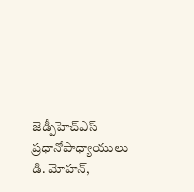జెడ్పీహెచ్ఎస్ ప్రధానోపాధ్యాయులు డి. మోహన్,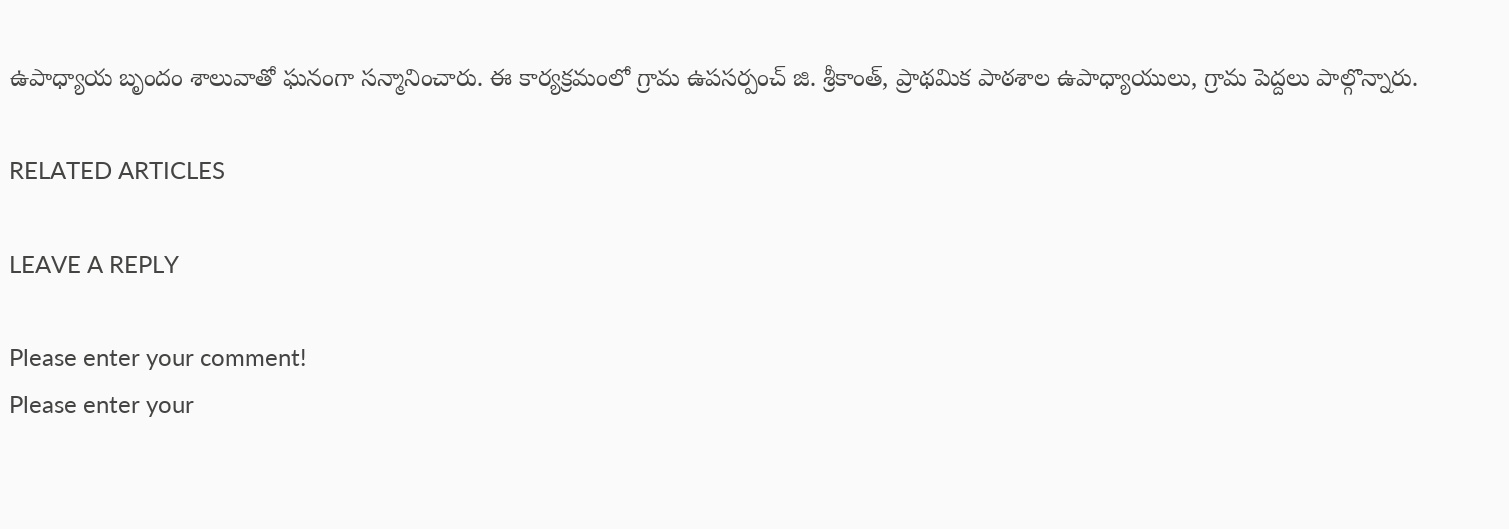ఉపాధ్యాయ బృందం శాలువాతో ఘనంగా సన్మానించారు. ఈ కార్యక్రమంలో గ్రామ ఉపసర్పంచ్ జి. శ్రీకాంత్, ప్రాథమిక పాఠశాల ఉపాధ్యాయులు, గ్రామ పెద్దలు పాల్గొన్నారు.

RELATED ARTICLES

LEAVE A REPLY

Please enter your comment!
Please enter your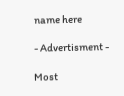name here

- Advertisment -

Most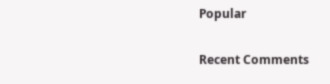Popular

Recent Comments